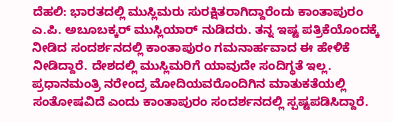ದೆಹಲಿ: ಭಾರತದಲ್ಲಿ ಮುಸ್ಲಿಮರು ಸುರಕ್ಷಿತರಾಗಿದ್ದಾರೆಂದು ಕಾಂತಾಪುರಂ ಎ.ಪಿ. ಅಬೂಬಕ್ಕರ್ ಮುಸ್ಲಿಯಾರ್ ನುಡಿದರು. ತನ್ನ ಇಷ್ಟ ಪತ್ರಿಕೆಯೊಂದಕ್ಕೆ ನೀಡಿದ ಸಂದರ್ಶನದಲ್ಲಿ ಕಾಂತಾಪುರಂ ಗಮನಾರ್ಹವಾದ ಈ ಹೇಳಿಕೆ ನೀಡಿದ್ದಾರೆ. ದೇಶದಲ್ಲಿ ಮುಸ್ಲಿಮರಿಗೆ ಯಾವುದೇ ಸಂದಿಗ್ಧತೆ ಇಲ್ಲ. ಪ್ರಧಾನಮಂತ್ರಿ ನರೇಂದ್ರ ಮೋದಿಯವರೊಂದಿಗಿನ ಮಾತುಕತೆಯಲ್ಲಿ ಸಂತೋಷವಿದೆ ಎಂದು ಕಾಂತಾಪುರಂ ಸಂದರ್ಶನದಲ್ಲಿ ಸ್ಪಷ್ಟಪಡಿಸಿದ್ದಾರೆ.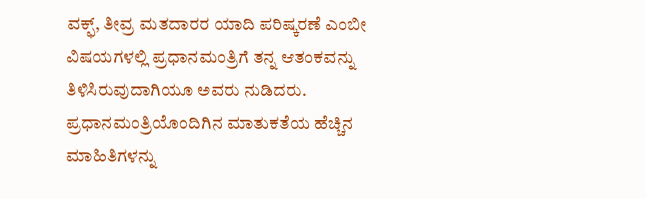ವಕ್ಫ್, ತೀವ್ರ ಮತದಾರರ ಯಾದಿ ಪರಿಷ್ಕರಣೆ ಎಂಬೀ ವಿಷಯಗಳಲ್ಲಿ ಪ್ರಧಾನಮಂತ್ರಿಗೆ ತನ್ನ ಆತಂಕವನ್ನು ತಿಳಿಸಿರುವುದಾಗಿಯೂ ಅವರು ನುಡಿದರು. ಪ್ರಧಾನಮಂತ್ರಿಯೊಂದಿಗಿನ ಮಾತುಕತೆಯ ಹೆಚ್ಚಿನ ಮಾಹಿತಿಗಳನ್ನು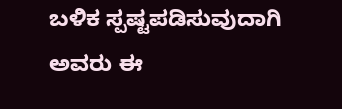ಬಳಿಕ ಸ್ಪಷ್ಟಪಡಿಸುವುದಾಗಿ ಅವರು ಈ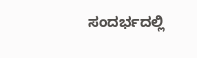ಸಂದರ್ಭದಲ್ಲಿ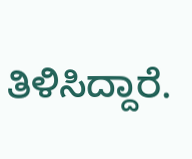ತಿಳಿಸಿದ್ದಾರೆ.